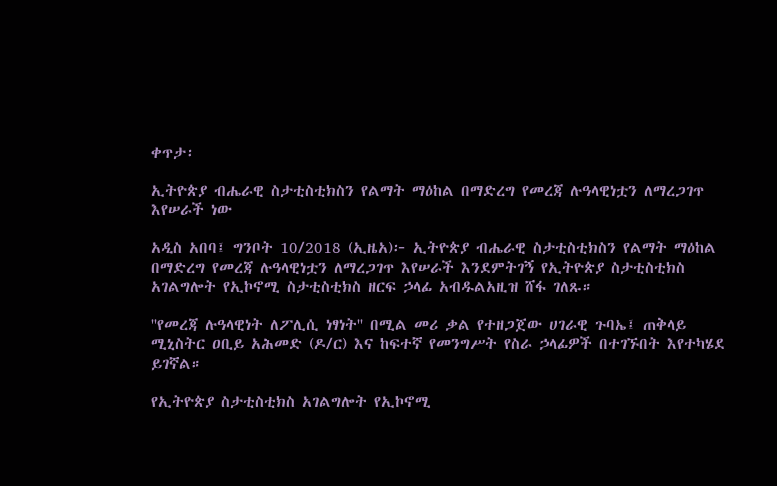ቀጥታ፡

ኢትዮጵያ ብሔራዊ ስታቲስቲክስን የልማት ማዕከል በማድረግ የመረጃ ሉዓላዊነቷን ለማረጋገጥ እየሠራች ነው

አዲስ አበባ፤ ግንቦት 10/2018 (ኢዜአ)፦ ኢትዮጵያ ብሔራዊ ስታቲስቲክስን የልማት ማዕከል በማድረግ የመረጃ ሉዓላዊነቷን ለማረጋገጥ እየሠራች እንደምትገኝ የኢትዮጵያ ስታቲስቲክስ አገልግሎት የኢኮኖሚ ስታቲስቲክስ ዘርፍ ኃላፊ አብዱልአዚዝ ሸፋ ገለጹ።

''የመረጃ ሉዓላዊነት ለፖሊሲ ነፃነት'' በሚል መሪ ቃል የተዘጋጀው ሀገራዊ ጉባኤ፤ ጠቅላይ ሚኒስትር ዐቢይ አሕመድ (ዶ/ር) እና ከፍተኛ የመንግሥት የስራ ኃላፊዎች በተገኙበት እየተካሄደ ይገኛል።

የኢትዮጵያ ስታቲስቲክስ አገልግሎት የኢኮኖሚ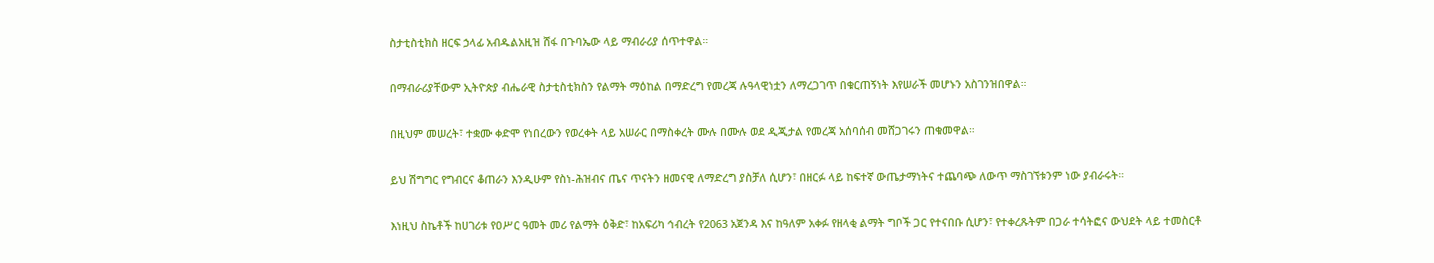ስታቲስቲክስ ዘርፍ ኃላፊ አብዱልአዚዝ ሸፋ በጉባኤው ላይ ማብራሪያ ሰጥተዋል።

በማብራሪያቸውም ኢትዮጵያ ብሔራዊ ስታቲስቲክስን የልማት ማዕከል በማድረግ የመረጃ ሉዓላዊነቷን ለማረጋገጥ በቁርጠኝነት እየሠራች መሆኑን አስገንዝበዋል።

በዚህም መሠረት፣ ተቋሙ ቀድሞ የነበረውን የወረቀት ላይ አሠራር በማስቀረት ሙሉ በሙሉ ወደ ዲጂታል የመረጃ አሰባሰብ መሸጋገሩን ጠቁመዋል።

ይህ ሽግግር የግብርና ቆጠራን እንዲሁም የስነ-ሕዝብና ጤና ጥናትን ዘመናዊ ለማድረግ ያስቻለ ሲሆን፣ በዘርፉ ላይ ከፍተኛ ውጤታማነትና ተጨባጭ ለውጥ ማስገኘቱንም ነው ያብራሩት።

እነዚህ ስኬቶች ከሀገሪቱ የዐሥር ዓመት መሪ የልማት ዕቅድ፣ ከአፍሪካ ኅብረት የ2063 አጀንዳ እና ከዓለም አቀፉ የዘላቂ ልማት ግቦች ጋር የተናበቡ ሲሆን፣ የተቀረጹትም በጋራ ተሳትፎና ውህደት ላይ ተመስርቶ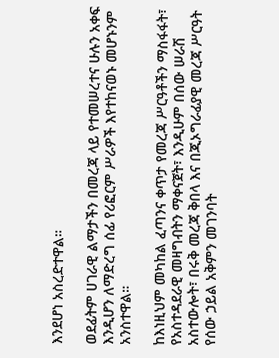እንደሆነ አስረድተዋል።

ወደፊትም ሀገራዊ ልማታችን በመረጃ ላይ የተመሠረተና ሁሉን አቀፍ እንዲሆን ለማድረግ ሰፊ የሪፎርም ሥራዎች እየተከናወኑ መሆኑንም አንስተዋል።

ከእነዚህም መካከል ፈጣንና ቀጥታ የመረጃ ሥርዓቶችን ማስፋፋት፣ የአስተዳደራዊ መዛግብትን ማቀናጀት፣ እንዲሁም በሰው ሠራሽ አስተውሎት፣ በሩቅ መረጃ ቅበላ እና በጂኦግራፊያዊ መረጃ ሥርዓት የሰው ኃይል አቅምን መገንባት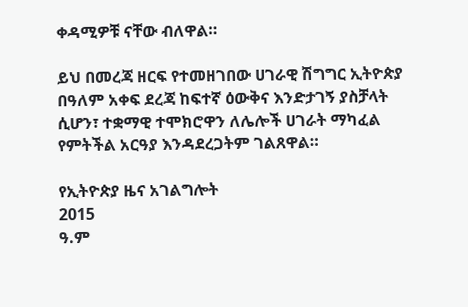ቀዳሚዎቹ ናቸው ብለዋል።

ይህ በመረጃ ዘርፍ የተመዘገበው ሀገራዊ ሽግግር ኢትዮጵያ በዓለም አቀፍ ደረጃ ከፍተኛ ዕውቅና እንድታገኝ ያስቻላት ሲሆን፣ ተቋማዊ ተሞክሮዋን ለሌሎች ሀገራት ማካፈል የምትችል አርዓያ እንዳደረጋትም ገልጸዋል።

የኢትዮጵያ ዜና አገልግሎት
2015
ዓ.ም